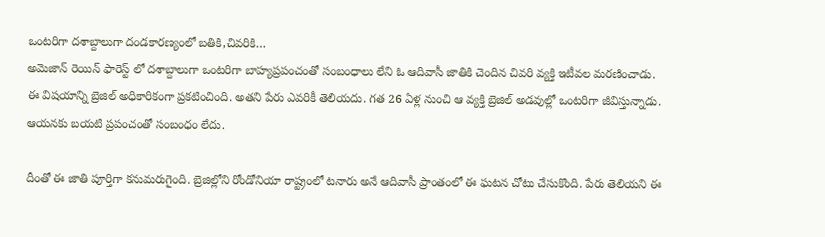ఒంటరిగా దశాబ్దాలుగా దండకారణ్యంలో బతికి,చివరికి…
అమెజాన్ రెయిన్ ఫారెస్ట్ లో దశాబ్దాలుగా ఒంటరిగా బాహ్యప్రపంచంతో సంబంధాలు లేని ఓ ఆదివాసీ జాతికి చెందిన చివరి వ్యక్తి ఇటీవల మరణించాడు. ఈ విషయాన్ని బ్రెజిల్ అధికారికంగా ప్రకటించింది. అతని పేరు ఎవరికీ తెలియదు. గత 26 ఏళ్ల నుంచి ఆ వ్యక్తి బ్రెజిల్ అడవుల్లో ఒంటరిగా జీవిస్తున్నాడు. ఆయనకు బయటి ప్రపంచంతో సంబంధం లేదు.

దీంతో ఈ జాతి పూర్తిగా కనుమరుగైంది. బ్రెజిల్లోని రోండోనియా రాష్ట్రంలో టనారు అనే ఆదివాసీ ప్రాంతంలో ఈ ఘటన చోటు చేసుకొంది. పేరు తెలియని ఈ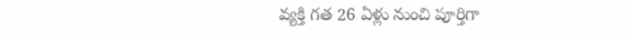వ్యక్తి గత 26 ఏళ్లు నుంచి పూర్తిగా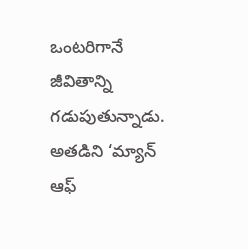ఒంటరిగానే జీవితాన్ని గడుపుతున్నాడు. అతడిని ‘మ్యాన్ ఆఫ్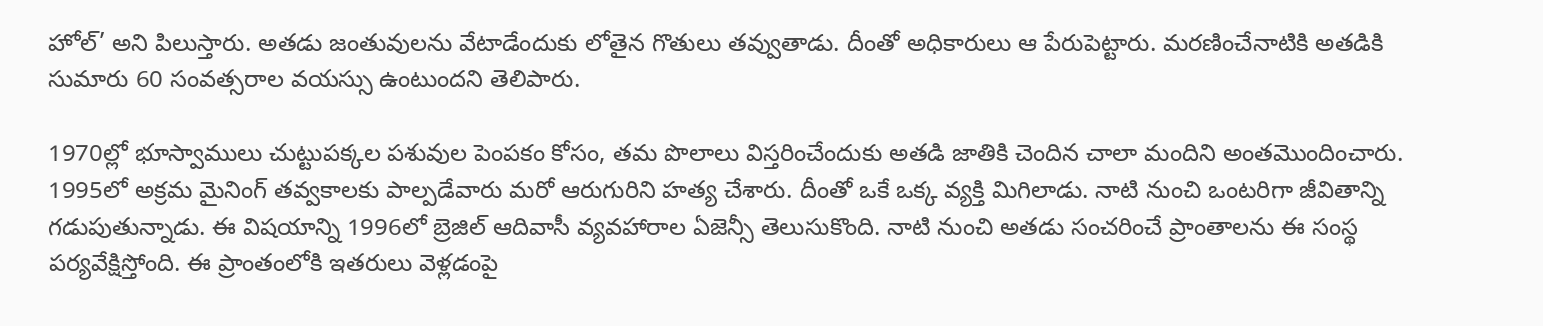హోల్’ అని పిలుస్తారు. అతడు జంతువులను వేటాడేందుకు లోతైన గొతులు తవ్వుతాడు. దీంతో అధికారులు ఆ పేరుపెట్టారు. మరణించేనాటికి అతడికి సుమారు 60 సంవత్సరాల వయస్సు ఉంటుందని తెలిపారు.

1970ల్లో భూస్వాములు చుట్టుపక్కల పశువుల పెంపకం కోసం, తమ పొలాలు విస్తరించేందుకు అతడి జాతికి చెందిన చాలా మందిని అంతమొందించారు. 1995లో అక్రమ మైనింగ్ తవ్వకాలకు పాల్పడేవారు మరో ఆరుగురిని హత్య చేశారు. దీంతో ఒకే ఒక్క వ్యక్తి మిగిలాడు. నాటి నుంచి ఒంటరిగా జీవితాన్ని గడుపుతున్నాడు. ఈ విషయాన్ని 1996లో బ్రెజిల్ ఆదివాసీ వ్యవహారాల ఏజెన్సీ తెలుసుకొంది. నాటి నుంచి అతడు సంచరించే ప్రాంతాలను ఈ సంస్థ పర్యవేక్షిస్తోంది. ఈ ప్రాంతంలోకి ఇతరులు వెళ్లడంపై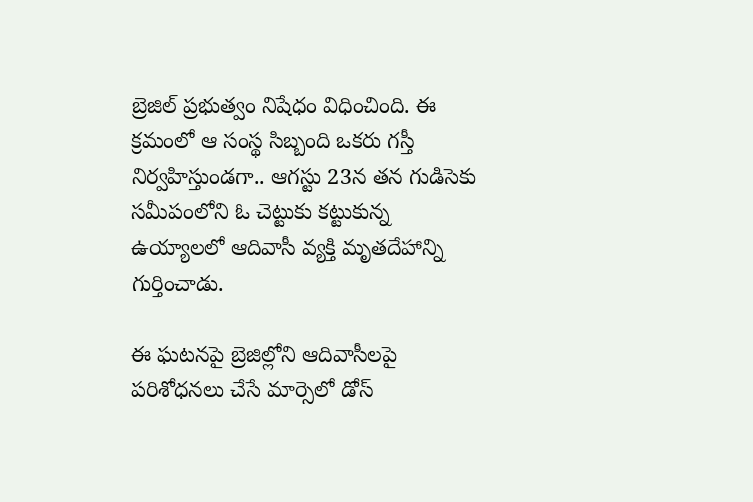బ్రెజిల్ ప్రభుత్వం నిషేధం విధించింది. ఈ క్రమంలో ఆ సంస్థ సిబ్బంది ఒకరు గస్తీ నిర్వహిస్తుండగా.. ఆగస్టు 23న తన గుడిసెకు సమీపంలోని ఓ చెట్టుకు కట్టుకున్న ఉయ్యాలలో ఆదివాసీ వ్యక్తి మృతదేహాన్ని గుర్తించాడు.

ఈ ఘటనపై బ్రెజిల్లోని ఆదివాసీలపై పరిశోధనలు చేసే మార్సెలో డోస్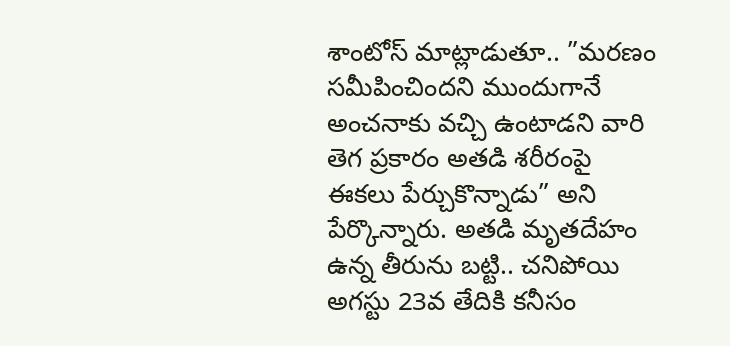శాంటోస్ మాట్లాడుతూ.. ”మరణం సమీపించిందని ముందుగానే అంచనాకు వచ్చి ఉంటాడని వారి తెగ ప్రకారం అతడి శరీరంపై ఈకలు పేర్చుకొన్నాడు” అని పేర్కొన్నారు. అతడి మృతదేహం ఉన్న తీరును బట్టి.. చనిపోయి అగస్టు 23వ తేదికి కనీసం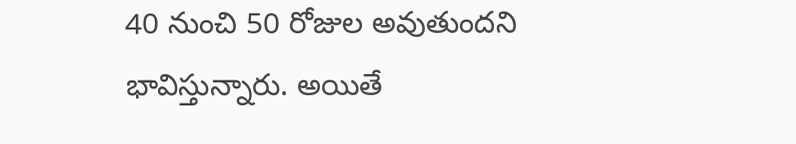40 నుంచి 50 రోజుల అవుతుందని భావిస్తున్నారు. అయితే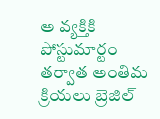అ వ్యక్తికి పోస్టుమార్టం తర్వాత అంతిమ క్రియలు బ్రెజిల్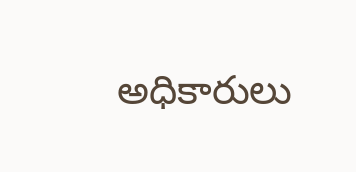అధికారులు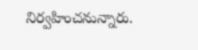నిర్వహించనున్నారు.